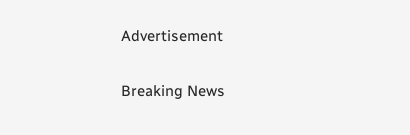Advertisement

Breaking News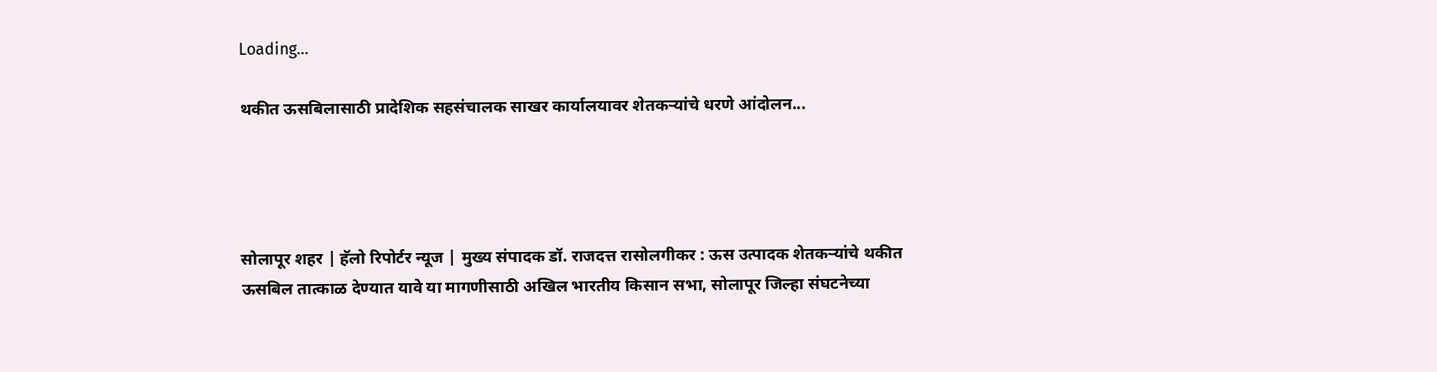Loading...

थकीत ऊसबिलासाठी प्रादेशिक सहसंचालक साखर कार्यालयावर शेतकऱ्यांचे धरणे आंदोलन...




सोलापूर शहर | हॅलो रिपोर्टर न्यूज | मुख्य संपादक डॉ. राजदत्त रासोलगीकर : ऊस उत्पादक शेतकऱ्यांचे थकीत ऊसबिल तात्काळ देण्यात यावे या मागणीसाठी अखिल भारतीय किसान सभा, सोलापूर जिल्हा संघटनेच्या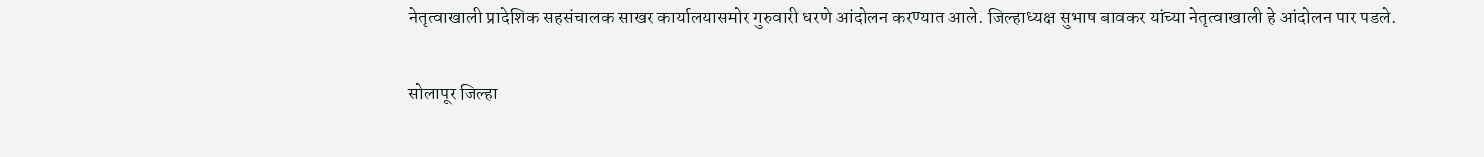नेतृत्वाखाली प्रादेशिक सहसंचालक साखर कार्यालयासमोर गुरुवारी धरणे आंदोलन करण्यात आले. जिल्हाध्यक्ष सुभाष बावकर यांच्या नेतृत्वाखाली हे आंदोलन पार पडले.

सोलापूर जिल्हा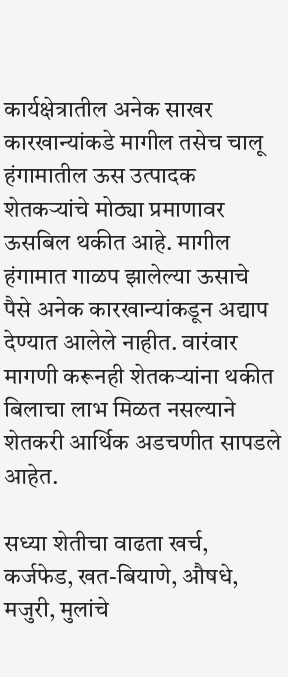कार्यक्षेत्रातील अनेक साखर कारखान्यांकडे मागील तसेच चालू हंगामातील ऊस उत्पादक शेतकऱ्यांचे मोठ्या प्रमाणावर ऊसबिल थकीत आहे. मागील हंगामात गाळप झालेल्या ऊसाचे पैसे अनेक कारखान्यांकडून अद्याप देण्यात आलेले नाहीत. वारंवार मागणी करूनही शेतकऱ्यांना थकीत बिलाचा लाभ मिळत नसल्याने शेतकरी आर्थिक अडचणीत सापडले आहेत.

सध्या शेतीचा वाढता खर्च, कर्जफेड, खत-बियाणे, औषधे, मजुरी, मुलांचे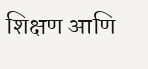शिक्षण आणि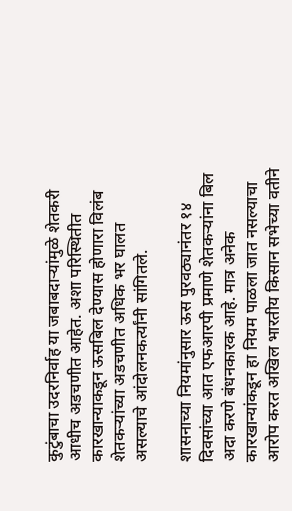कुटुंबाचा उदरनिर्वाह या जबाबदाऱ्यांमुळे शेतकरी आधीच अडचणीत आहेत. अशा परिस्थितीत कारखान्याकडून ऊसबिल देण्यास होणारा विलंब शेतकऱ्यांच्या अडचणीत अधिक भर घालत असल्याचे आंदोलनकर्त्यांनी सांगितले.

शासनाच्या नियमांनुसार ऊस पुरवठ्यानंतर १४ दिवसांच्या आत एफआरपी प्रमाणे शेतकऱ्यांना बिल अदा करणे बंधनकारक आहे. मात्र अनेक कारखान्यांकडून हा नियम पाळला जात नसल्याचा आरोप करत अखिल भारतीय किसान सभेच्या वतीने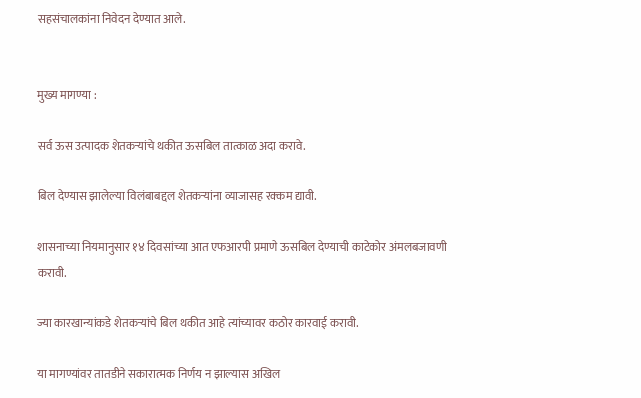सहसंचालकांना निवेदन देण्यात आले.


मुख्य मागण्या :

सर्व ऊस उत्पादक शेतकऱ्यांचे थकीत ऊसबिल तात्काळ अदा करावे.

बिल देण्यास झालेल्या विलंबाबद्दल शेतकऱ्यांना व्याजासह रक्कम द्यावी.

शासनाच्या नियमानुसार १४ दिवसांच्या आत एफआरपी प्रमाणे ऊसबिल देण्याची काटेकोर अंमलबजावणी करावी.

ज्या कारखान्यांकडे शेतकऱ्यांचे बिल थकीत आहे त्यांच्यावर कठोर कारवाई करावी.

या मागण्यांवर तातडीने सकारात्मक निर्णय न झाल्यास अखिल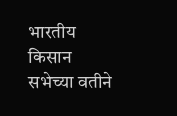भारतीय किसान सभेच्या वतीने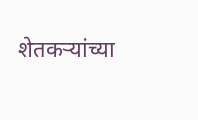शेतकऱ्यांच्या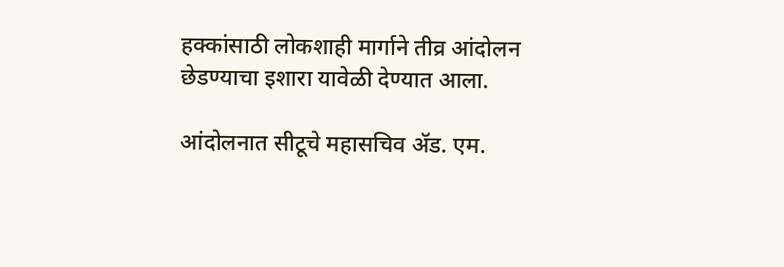हक्कांसाठी लोकशाही मार्गाने तीव्र आंदोलन छेडण्याचा इशारा यावेळी देण्यात आला.

आंदोलनात सीटूचे महासचिव ॲड. एम.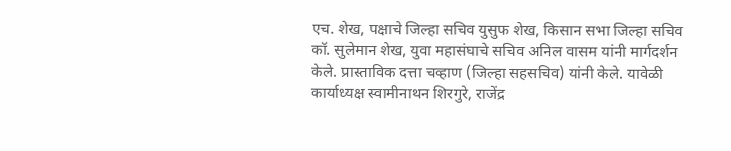एच. शेख, पक्षाचे जिल्हा सचिव युसुफ शेख, किसान सभा जिल्हा सचिव कॉ. सुलेमान शेख, युवा महासंघाचे सचिव अनिल वासम यांनी मार्गदर्शन केले. प्रास्ताविक दत्ता चव्हाण (जिल्हा सहसचिव) यांनी केले. यावेळी कार्याध्यक्ष स्वामीनाथन शिरगुरे, राजेंद्र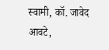स्वामी, कॉ. जावेद आवटे,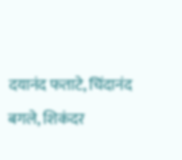दयानंद फताटे, चिंदानंद बगले, शिकंदर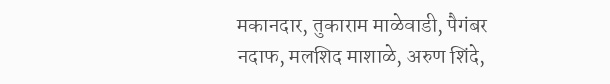मकानदार, तुकाराम माळेवाडी, पैगंबर नदाफ, मलशिद माशाळे, अरुण शिंदे,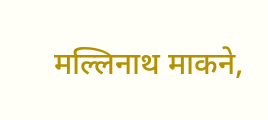मल्लिनाथ माकने,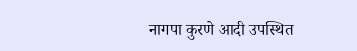नागपा कुरणे आदी उपस्थित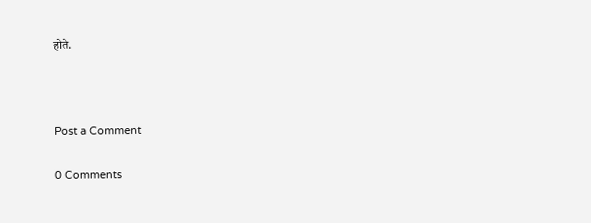होते.



Post a Comment

0 Comments